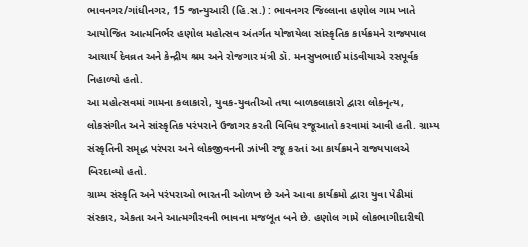ભાવનગર/ગાંધીનગર, 15 જાન્યુઆરી (હિ.સ.) : ભાવનગર જિલ્લાના હણોલ ગામ ખાતે આયોજિત આત્મનિર્ભર હણોલ મહોત્સવ અંતર્ગત યોજાયેલા સાંસ્કૃતિક કાર્યક્રમને રાજ્યપાલ આચાર્ય દેવવ્રત અને કેન્દ્રીય શ્રમ અને રોજગાર મંત્રી ડૉ. મનસુખભાઈ માંડવીયાએ રસપૂર્વક નિહાળ્યો હતો.
આ મહોત્સવમાં ગામના કલાકારો, યુવક-યુવતીઓ તથા બાળકલાકારો દ્વારા લોકનૃત્ય, લોકસંગીત અને સાંસ્કૃતિક પરંપરાને ઉજાગર કરતી વિવિધ રજૂઆતો કરવામાં આવી હતી. ગ્રામ્ય સંસ્કૃતિની સમૃદ્ધ પરંપરા અને લોકજીવનની ઝાંખી રજૂ કરતાં આ કાર્યક્રમને રાજ્યપાલએ બિરદાવ્યો હતો.
ગ્રામ્ય સંસ્કૃતિ અને પરંપરાઓ ભારતની ઓળખ છે અને આવા કાર્યક્રમો દ્વારા યુવા પેઢીમાં સંસ્કાર, એકતા અને આત્મગૌરવની ભાવના મજબૂત બને છે. હણોલ ગામે લોકભાગીદારીથી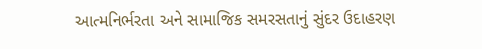આત્મનિર્ભરતા અને સામાજિક સમરસતાનું સુંદર ઉદાહરણ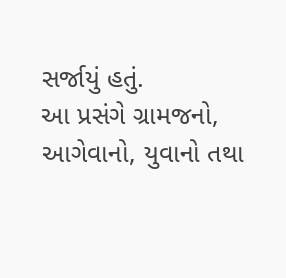સર્જાયું હતું.
આ પ્રસંગે ગ્રામજનો, આગેવાનો, યુવાનો તથા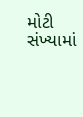મોટી સંખ્યામાં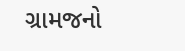ગ્રામજનો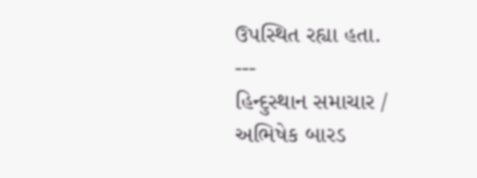ઉપસ્થિત રહ્યા હતા.
---
હિન્દુસ્થાન સમાચાર / અભિષેક બારડ